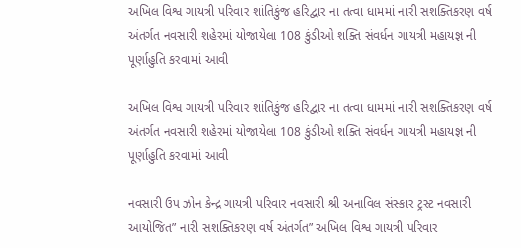અખિલ વિશ્વ ગાયત્રી પરિવાર શાંતિકુંજ હરિદ્વાર ના તત્વા ધામમાં નારી સશક્તિકરણ વર્ષ અંતર્ગત નવસારી શહેરમાં યોજાયેલા 108 કુંડીઓ શક્તિ સંવર્ધન ગાયત્રી મહાયજ્ઞ ની પૂર્ણાહુતિ કરવામાં આવી

અખિલ વિશ્વ ગાયત્રી પરિવાર શાંતિકુંજ હરિદ્વાર ના તત્વા ધામમાં નારી સશક્તિકરણ વર્ષ અંતર્ગત નવસારી શહેરમાં યોજાયેલા 108 કુંડીઓ શક્તિ સંવર્ધન ગાયત્રી મહાયજ્ઞ ની પૂર્ણાહુતિ કરવામાં આવી

નવસારી ઉપ ઝોન કેન્દ્ર ગાયત્રી પરિવાર નવસારી શ્રી અનાવિલ સંસ્કાર ટ્રસ્ટ નવસારી આયોજિત” નારી સશક્તિકરણ વર્ષ અંતર્ગત” અખિલ વિશ્વ ગાયત્રી પરિવાર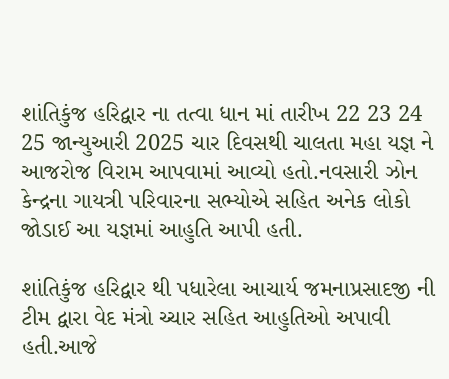શાંતિકુંજ હરિદ્વાર ના તત્વા ધાન માં તારીખ 22 23 24 25 જાન્યુઆરી 2025 ચાર દિવસથી ચાલતા મહા યજ્ઞ ને આજરોજ વિરામ આપવામાં આવ્યો હતો.નવસારી ઝોન કેન્દ્રના ગાયત્રી પરિવારના સભ્યોએ સહિત અનેક લોકો જોડાઈ આ યજ્ઞમાં આહુતિ આપી હતી.

શાંતિકુંજ હરિદ્વાર થી પધારેલા આચાર્ય જમનાપ્રસાદજી ની ટીમ દ્વારા વેદ મંત્રો ચ્ચાર સહિત આહુતિઓ અપાવી હતી.આજે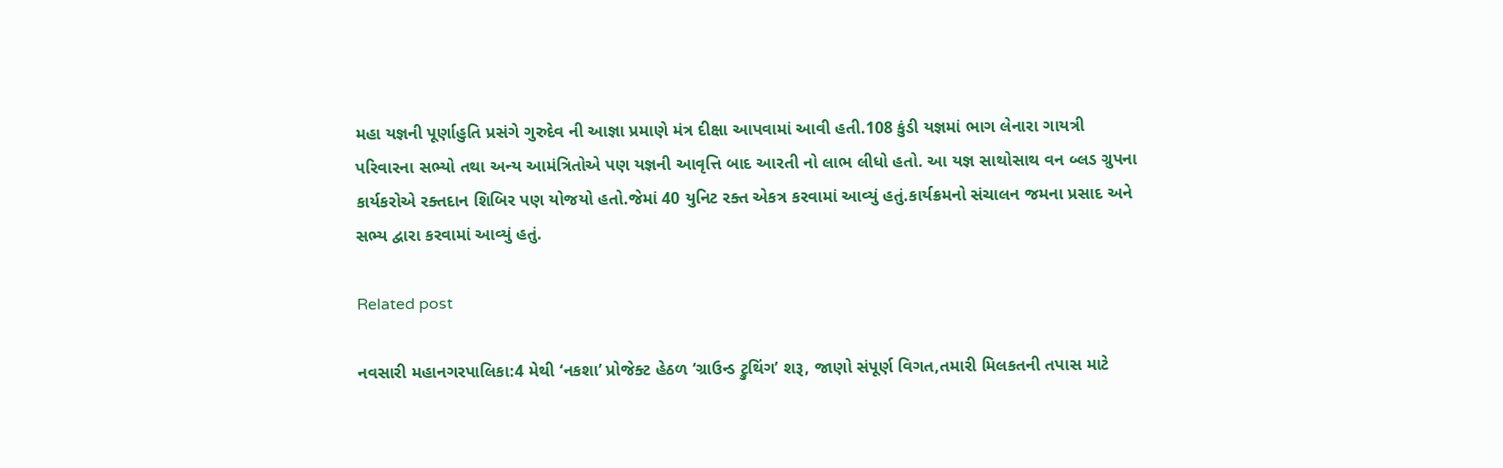મહા યજ્ઞની પૂર્ણાહુતિ પ્રસંગે ગુરુદેવ ની આજ્ઞા પ્રમાણે મંત્ર દીક્ષા આપવામાં આવી હતી.108 કુંડી યજ્ઞમાં ભાગ લેનારા ગાયત્રી પરિવારના સભ્યો તથા અન્ય આમંત્રિતોએ પણ યજ્ઞની આવૃત્તિ બાદ આરતી નો લાભ લીધો હતો. આ યજ્ઞ સાથોસાથ વન બ્લડ ગ્રુપના કાર્યકરોએ રક્તદાન શિબિર પણ યોજયો હતો.જેમાં 40 યુનિટ રક્ત એકત્ર કરવામાં આવ્યું હતું.કાર્યક્રમનો સંચાલન જમના પ્રસાદ અને સભ્ય દ્વારા કરવામાં આવ્યું હતું.

Related post

નવસારી મહાનગરપાલિકા:4 મેથી ‘નકશા’ પ્રોજેક્ટ હેઠળ ‘ગ્રાઉન્ડ ટ્રુથિંગ’ શરૂ, જાણો સંપૂર્ણ વિગત,તમારી મિલકતની તપાસ માટે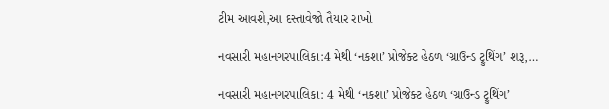ટીમ આવશે,આ દસ્તાવેજો તૈયાર રાખો

નવસારી મહાનગરપાલિકા:4 મેથી ‘નકશા’ પ્રોજેક્ટ હેઠળ ‘ગ્રાઉન્ડ ટ્રુથિંગ’ શરૂ,…

નવસારી મહાનગરપાલિકા: 4 મેથી ‘નકશા’ પ્રોજેક્ટ હેઠળ ‘ગ્રાઉન્ડ ટ્રુથિંગ’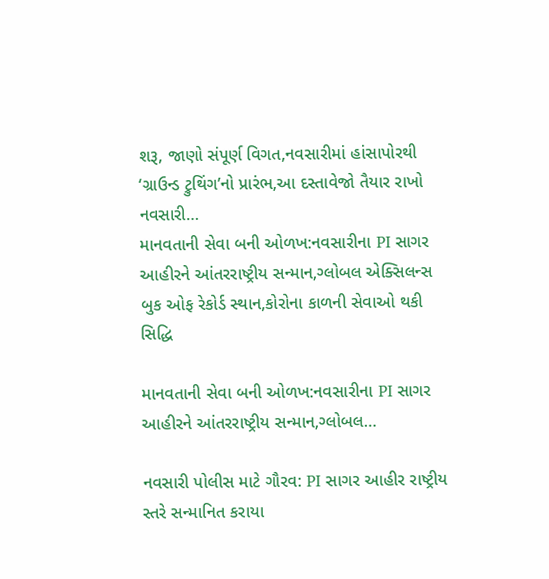શરૂ, જાણો સંપૂર્ણ વિગત,નવસારીમાં હાંસાપોરથી ‘ગ્રાઉન્ડ ટ્રુથિંગ’નો પ્રારંભ,આ દસ્તાવેજો તૈયાર રાખો નવસારી…
માનવતાની સેવા બની ઓળખ:નવસારીના PI સાગર આહીરને આંતરરાષ્ટ્રીય સન્માન,ગ્લોબલ એક્સિલન્સ બુક ઓફ રેકોર્ડ સ્થાન,કોરોના કાળની સેવાઓ થકી સિદ્ધિ

માનવતાની સેવા બની ઓળખ:નવસારીના PI સાગર આહીરને આંતરરાષ્ટ્રીય સન્માન,ગ્લોબલ…

નવસારી પોલીસ માટે ગૌરવ: PI સાગર આહીર રાષ્ટ્રીય સ્તરે સન્માનિત કરાયા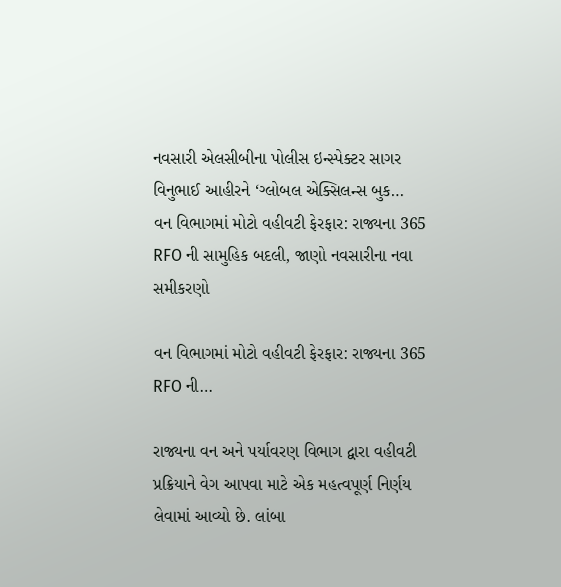નવસારી એલસીબીના પોલીસ ઇન્સ્પેક્ટર સાગર વિનુભાઈ આહીરને ‘ગ્લોબલ એક્સિલન્સ બુક…
વન વિભાગમાં મોટો વહીવટી ફેરફાર: રાજ્યના 365 RFO ની સામુહિક બદલી, જાણો નવસારીના નવા સમીકરણો

વન વિભાગમાં મોટો વહીવટી ફેરફાર: રાજ્યના 365 RFO ની…

રાજ્યના વન અને પર્યાવરણ વિભાગ દ્વારા વહીવટી પ્રક્રિયાને વેગ આપવા માટે એક મહત્વપૂર્ણ નિર્ણય લેવામાં આવ્યો છે. લાંબા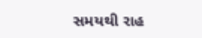સમયથી રાહ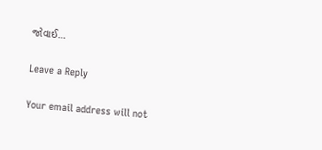જોવાઈ…

Leave a Reply

Your email address will not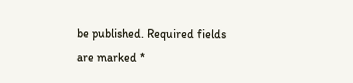be published. Required fields are marked *